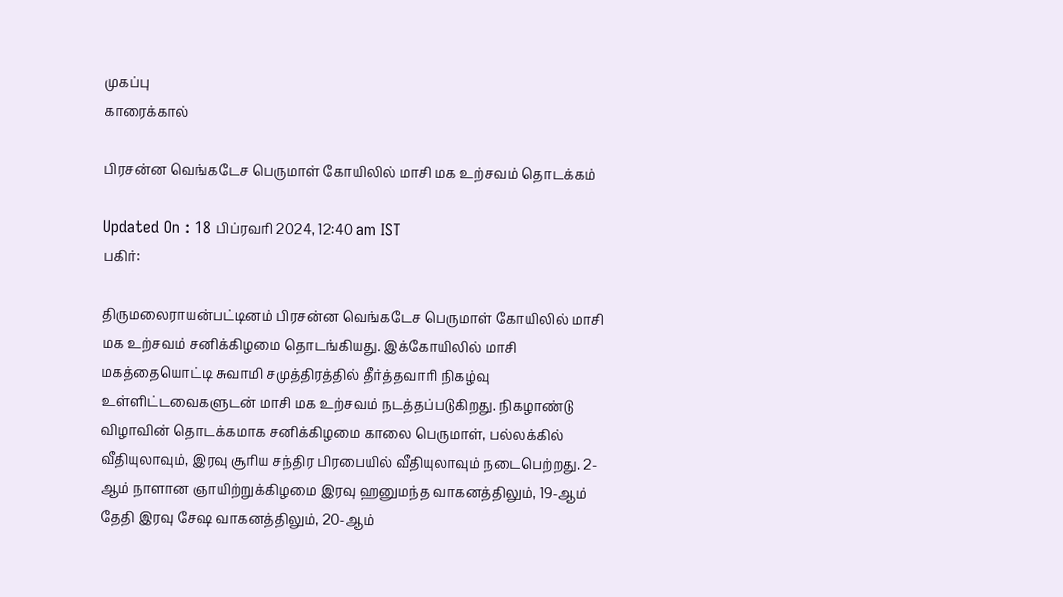முகப்பு
காரைக்கால்

பிரசன்ன வெங்கடேச பெருமாள் கோயிலில் மாசி மக உற்சவம் தொடக்கம்

Updated On : 18 பிப்ரவரி 2024, 12:40 am IST
பகிர்:

திருமலைராயன்பட்டினம் பிரசன்ன வெங்கடேச பெருமாள் கோயிலில் மாசி மக உற்சவம் சனிக்கிழமை தொடங்கியது. இக்கோயிலில் மாசி மகத்தையொட்டி சுவாமி சமுத்திரத்தில் தீர்த்தவாரி நிகழ்வு உள்ளிட்டவைகளுடன் மாசி மக உற்சவம் நடத்தப்படுகிறது. நிகழாண்டு விழாவின் தொடக்கமாக சனிக்கிழமை காலை பெருமாள், பல்லக்கில் வீதியுலாவும், இரவு சூரிய சந்திர பிரபையில் வீதியுலாவும் நடைபெற்றது. 2-ஆம் நாளான ஞாயிற்றுக்கிழமை இரவு ஹனுமந்த வாகனத்திலும், 19-ஆம் தேதி இரவு சேஷ வாகனத்திலும், 20-ஆம்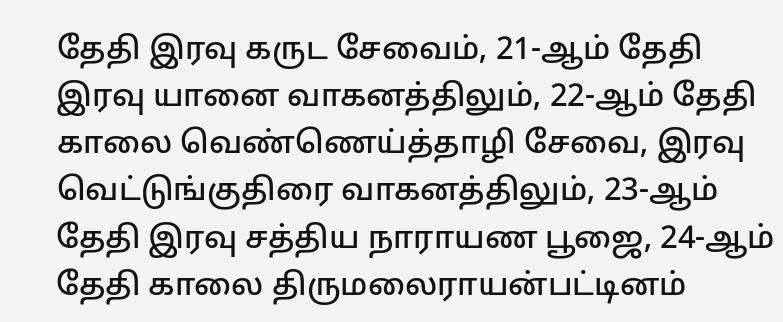தேதி இரவு கருட சேவைம், 21-ஆம் தேதி இரவு யானை வாகனத்திலும், 22-ஆம் தேதி காலை வெண்ணெய்த்தாழி சேவை, இரவு வெட்டுங்குதிரை வாகனத்திலும், 23-ஆம் தேதி இரவு சத்திய நாராயண பூஜை, 24-ஆம் தேதி காலை திருமலைராயன்பட்டினம்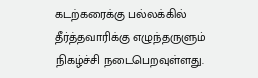கடற்கரைக்கு பல்லக்கில் தீர்த்தவாரிக்கு எழுந்தருளும் நிகழ்ச்சி நடைபெறவுள்ளது.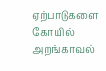ஏற்பாடுகளை கோயில் அறங்காவல்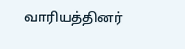வாரியத்தினர்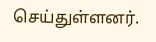செய்துள்ளனர்.